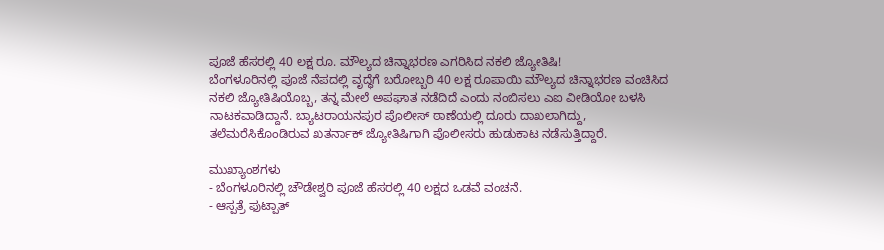ಪೂಜೆ ಹೆಸರಲ್ಲಿ 40 ಲಕ್ಷ ರೂ. ಮೌಲ್ಯದ ಚಿನ್ನಾಭರಣ ಎಗರಿಸಿದ ನಕಲಿ ಜ್ಯೋತಿಷಿ!
ಬೆಂಗಳೂರಿನಲ್ಲಿ ಪೂಜೆ ನೆಪದಲ್ಲಿ ವೃದ್ಧೆಗೆ ಬರೋಬ್ಬರಿ 40 ಲಕ್ಷ ರೂಪಾಯಿ ಮೌಲ್ಯದ ಚಿನ್ನಾಭರಣ ವಂಚಿಸಿದ ನಕಲಿ ಜ್ಯೋತಿಷಿಯೊಬ್ಬ, ತನ್ನ ಮೇಲೆ ಅಪಘಾತ ನಡೆದಿದೆ ಎಂದು ನಂಬಿಸಲು ಎಐ ವೀಡಿಯೋ ಬಳಸಿ ನಾಟಕವಾಡಿದ್ದಾನೆ. ಬ್ಯಾಟರಾಯನಪುರ ಪೊಲೀಸ್ ಠಾಣೆಯಲ್ಲಿ ದೂರು ದಾಖಲಾಗಿದ್ದು, ತಲೆಮರೆಸಿಕೊಂಡಿರುವ ಖತರ್ನಾಕ್ ಜ್ಯೋತಿಷಿಗಾಗಿ ಪೊಲೀಸರು ಹುಡುಕಾಟ ನಡೆಸುತ್ತಿದ್ದಾರೆ.

ಮುಖ್ಯಾಂಶಗಳು
- ಬೆಂಗಳೂರಿನಲ್ಲಿ ಚೌಡೇಶ್ವರಿ ಪೂಜೆ ಹೆಸರಲ್ಲಿ 40 ಲಕ್ಷದ ಒಡವೆ ವಂಚನೆ.
- ಆಸ್ಪತ್ರೆ ಫುಟ್ಪಾತ್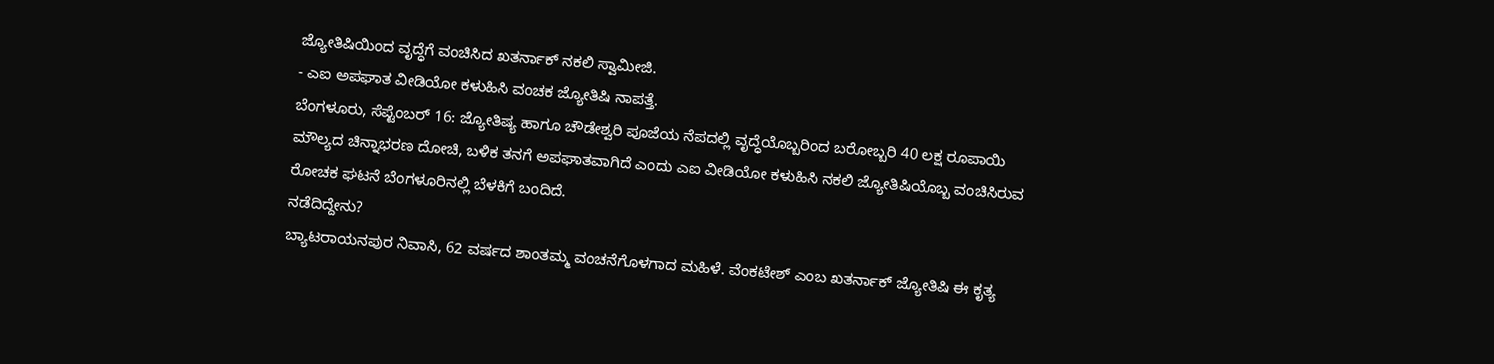ಜ್ಯೋತಿಷಿಯಿಂದ ವೃದ್ಧೆಗೆ ವಂಚಿಸಿದ ಖತರ್ನಾಕ್ ನಕಲಿ ಸ್ವಾಮೀಜಿ.
- ಎಐ ಅಪಘಾತ ವೀಡಿಯೋ ಕಳುಹಿಸಿ ವಂಚಕ ಜ್ಯೋತಿಷಿ ನಾಪತ್ತೆ.
ಬೆಂಗಳೂರು, ಸೆಪ್ಟೆಂಬರ್ 16: ಜ್ಯೋತಿಷ್ಯ ಹಾಗೂ ಚೌಡೇಶ್ವರಿ ಪೂಜೆಯ ನೆಪದಲ್ಲಿ ವೃದ್ಧೆಯೊಬ್ಬರಿಂದ ಬರೋಬ್ಬರಿ 40 ಲಕ್ಷ ರೂಪಾಯಿ ಮೌಲ್ಯದ ಚಿನ್ನಾಭರಣ ದೋಚಿ, ಬಳಿಕ ತನಗೆ ಅಪಘಾತವಾಗಿದೆ ಎಂದು ಎಐ ವೀಡಿಯೋ ಕಳುಹಿಸಿ ನಕಲಿ ಜ್ಯೋತಿಷಿಯೊಬ್ಬ ವಂಚಿಸಿರುವ ರೋಚಕ ಘಟನೆ ಬೆಂಗಳೂರಿನಲ್ಲಿ ಬೆಳಕಿಗೆ ಬಂದಿದೆ.
ನಡೆದಿದ್ದೇನು?
ಬ್ಯಾಟರಾಯನಪುರ ನಿವಾಸಿ, 62 ವರ್ಷದ ಶಾಂತಮ್ಮ ವಂಚನೆಗೊಳಗಾದ ಮಹಿಳೆ. ವೆಂಕಟೇಶ್ ಎಂಬ ಖತರ್ನಾಕ್ ಜ್ಯೋತಿಷಿ ಈ ಕೃತ್ಯ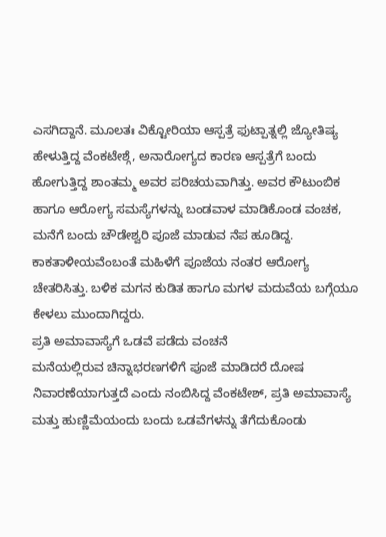ಎಸಗಿದ್ದಾನೆ. ಮೂಲತಃ ವಿಕ್ಟೋರಿಯಾ ಆಸ್ಪತ್ರೆ ಫುಟ್ಪಾತ್ನಲ್ಲಿ ಜ್ಯೋತಿಷ್ಯ ಹೇಳುತ್ತಿದ್ದ ವೆಂಕಟೇಶ್ಗೆ, ಅನಾರೋಗ್ಯದ ಕಾರಣ ಆಸ್ಪತ್ರೆಗೆ ಬಂದು ಹೋಗುತ್ತಿದ್ದ ಶಾಂತಮ್ಮ ಅವರ ಪರಿಚಯವಾಗಿತ್ತು. ಅವರ ಕೌಟುಂಬಿಕ ಹಾಗೂ ಆರೋಗ್ಯ ಸಮಸ್ಯೆಗಳನ್ನು ಬಂಡವಾಳ ಮಾಡಿಕೊಂಡ ವಂಚಕ, ಮನೆಗೆ ಬಂದು ಚೌಡೇಶ್ವರಿ ಪೂಜೆ ಮಾಡುವ ನೆಪ ಹೂಡಿದ್ದ. ಕಾಕತಾಳೀಯವೆಂಬಂತೆ ಮಹಿಳೆಗೆ ಪೂಜೆಯ ನಂತರ ಆರೋಗ್ಯ ಚೇತರಿಸಿತ್ತು. ಬಳಿಕ ಮಗನ ಕುಡಿತ ಹಾಗೂ ಮಗಳ ಮದುವೆಯ ಬಗ್ಗೆಯೂ ಕೇಳಲು ಮುಂದಾಗಿದ್ದರು.
ಪ್ರತಿ ಅಮಾವಾಸ್ಯೆಗೆ ಒಡವೆ ಪಡೆದು ವಂಚನೆ
ಮನೆಯಲ್ಲಿರುವ ಚಿನ್ನಾಭರಣಗಳಿಗೆ ಪೂಜೆ ಮಾಡಿದರೆ ದೋಷ ನಿವಾರಣೆಯಾಗುತ್ತದೆ ಎಂದು ನಂಬಿಸಿದ್ದ ವೆಂಕಟೇಶ್, ಪ್ರತಿ ಅಮಾವಾಸ್ಯೆ ಮತ್ತು ಹುಣ್ಣಿಮೆಯಂದು ಬಂದು ಒಡವೆಗಳನ್ನು ತೆಗೆದುಕೊಂಡು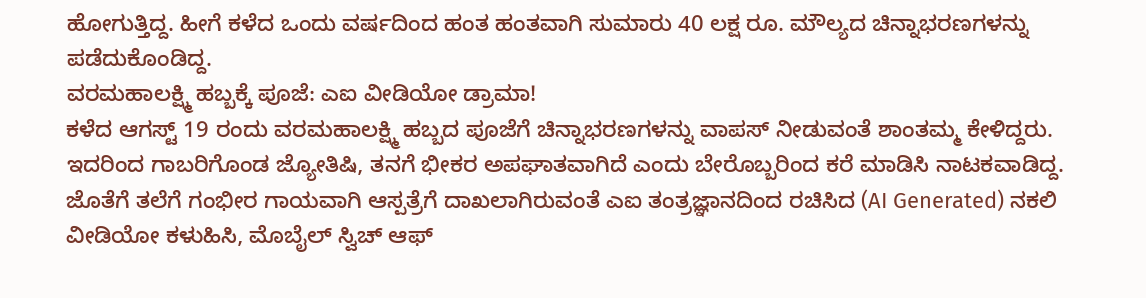ಹೋಗುತ್ತಿದ್ದ. ಹೀಗೆ ಕಳೆದ ಒಂದು ವರ್ಷದಿಂದ ಹಂತ ಹಂತವಾಗಿ ಸುಮಾರು 40 ಲಕ್ಷ ರೂ. ಮೌಲ್ಯದ ಚಿನ್ನಾಭರಣಗಳನ್ನು ಪಡೆದುಕೊಂಡಿದ್ದ.
ವರಮಹಾಲಕ್ಷ್ಮಿ ಹಬ್ಬಕ್ಕೆ ಪೂಜೆ: ಎಐ ವೀಡಿಯೋ ಡ್ರಾಮಾ!
ಕಳೆದ ಆಗಸ್ಟ್ 19 ರಂದು ವರಮಹಾಲಕ್ಷ್ಮಿ ಹಬ್ಬದ ಪೂಜೆಗೆ ಚಿನ್ನಾಭರಣಗಳನ್ನು ವಾಪಸ್ ನೀಡುವಂತೆ ಶಾಂತಮ್ಮ ಕೇಳಿದ್ದರು. ಇದರಿಂದ ಗಾಬರಿಗೊಂಡ ಜ್ಯೋತಿಷಿ, ತನಗೆ ಭೀಕರ ಅಪಘಾತವಾಗಿದೆ ಎಂದು ಬೇರೊಬ್ಬರಿಂದ ಕರೆ ಮಾಡಿಸಿ ನಾಟಕವಾಡಿದ್ದ. ಜೊತೆಗೆ ತಲೆಗೆ ಗಂಭೀರ ಗಾಯವಾಗಿ ಆಸ್ಪತ್ರೆಗೆ ದಾಖಲಾಗಿರುವಂತೆ ಎಐ ತಂತ್ರಜ್ಞಾನದಿಂದ ರಚಿಸಿದ (AI Generated) ನಕಲಿ ವೀಡಿಯೋ ಕಳುಹಿಸಿ, ಮೊಬೈಲ್ ಸ್ವಿಚ್ ಆಫ್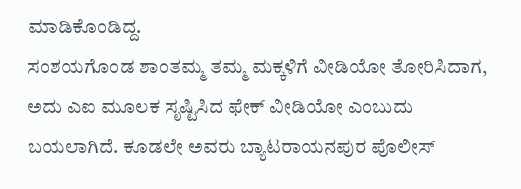ಮಾಡಿಕೊಂಡಿದ್ದ.
ಸಂಶಯಗೊಂಡ ಶಾಂತಮ್ಮ ತಮ್ಮ ಮಕ್ಕಳಿಗೆ ವೀಡಿಯೋ ತೋರಿಸಿದಾಗ, ಅದು ಎಐ ಮೂಲಕ ಸೃಷ್ಟಿಸಿದ ಫೇಕ್ ವೀಡಿಯೋ ಎಂಬುದು ಬಯಲಾಗಿದೆ. ಕೂಡಲೇ ಅವರು ಬ್ಯಾಟರಾಯನಪುರ ಪೊಲೀಸ್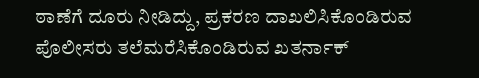ಠಾಣೆಗೆ ದೂರು ನೀಡಿದ್ದು, ಪ್ರಕರಣ ದಾಖಲಿಸಿಕೊಂಡಿರುವ ಪೊಲೀಸರು ತಲೆಮರೆಸಿಕೊಂಡಿರುವ ಖತರ್ನಾಕ್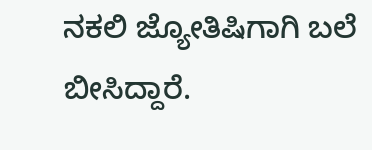ನಕಲಿ ಜ್ಯೋತಿಷಿಗಾಗಿ ಬಲೆ ಬೀಸಿದ್ದಾರೆ.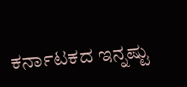ಕರ್ನಾಟಕದ ಇನ್ನಷ್ಟು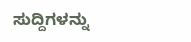ಸುದ್ದಿಗಳನ್ನು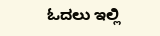ಓದಲು ಇಲ್ಲಿ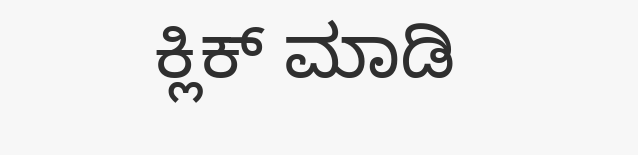ಕ್ಲಿಕ್ ಮಾಡಿ